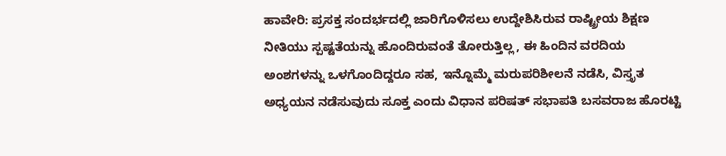ಹಾವೇರಿ: ಪ್ರಸಕ್ತ ಸಂದರ್ಭದಲ್ಲಿ ಜಾರಿಗೊಳಿಸಲು ಉದ್ದೇಶಿಸಿರುವ ರಾಷ್ಟ್ರೀಯ ಶಿಕ್ಷಣ ನೀತಿಯು ಸ್ಪಷ್ಟತೆಯನ್ನು ಹೊಂದಿರುವಂತೆ ತೋರುತ್ತಿಲ್ಲ, ಈ ಹಿಂದಿನ ವರದಿಯ ಅಂಶಗಳನ್ನು ಒಳಗೊಂದಿದ್ದರೂ ಸಹ, ಇನ್ನೊಮ್ಮೆ ಮರುಪರಿಶೀಲನೆ ನಡೆಸಿ, ವಿಸ್ತೃತ ಅಧ್ಯಯನ ನಡೆಸುವುದು ಸೂಕ್ತ ಎಂದು ವಿಧಾನ ಪರಿಷತ್ ಸಭಾಪತಿ ಬಸವರಾಜ ಹೊರಟ್ಟಿ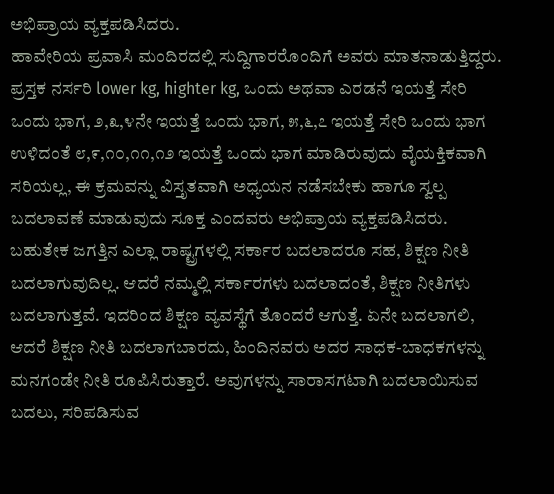ಅಭಿಪ್ರಾಯ ವ್ಯಕ್ತಪಡಿಸಿದರು.
ಹಾವೇರಿಯ ಪ್ರವಾಸಿ ಮಂದಿರದಲ್ಲಿ ಸುದ್ದಿಗಾರರೊಂದಿಗೆ ಅವರು ಮಾತನಾಡುತ್ತಿದ್ದರು. ಪ್ರಸ್ತಕ ನರ್ಸರಿ lower kg, highter kg, ಒಂದು ಅಥವಾ ಎರಡನೆ ಇಯತ್ತೆ ಸೇರಿ ಒಂದು ಭಾಗ, ೨,೩,೪ನೇ ಇಯತ್ತೆ ಒಂದು ಭಾಗ, ೫,೬,೭ ಇಯತ್ತೆ ಸೇರಿ ಒಂದು ಭಾಗ ಉಳಿದಂತೆ ೮,೯,೧೦,೧೧,೧೨ ಇಯತ್ತೆ ಒಂದು ಭಾಗ ಮಾಡಿರುವುದು ವೈಯಕ್ತಿಕವಾಗಿ ಸರಿಯಲ್ಲ, ಈ ಕ್ರಮವನ್ನು ವಿಸ್ತೃತವಾಗಿ ಅಧ್ಯಯನ ನಡೆಸಬೇಕು ಹಾಗೂ ಸ್ವಲ್ಪ ಬದಲಾವಣೆ ಮಾಡುವುದು ಸೂಕ್ತ ಎಂದವರು ಅಭಿಪ್ರಾಯ ವ್ಯಕ್ತಪಡಿಸಿದರು.
ಬಹುತೇಕ ಜಗತ್ತಿನ ಎಲ್ಲಾ ರಾಷ್ಟ್ರಗಳಲ್ಲಿ ಸರ್ಕಾರ ಬದಲಾದರೂ ಸಹ, ಶಿಕ್ಷಣ ನೀತಿ ಬದಲಾಗುವುದಿಲ್ಲ. ಆದರೆ ನಮ್ಮಲ್ಲಿ ಸರ್ಕಾರಗಳು ಬದಲಾದಂತೆ, ಶಿಕ್ಷಣ ನೀತಿಗಳು ಬದಲಾಗುತ್ತವೆ. ಇದರಿಂದ ಶಿಕ್ಷಣ ವ್ಯವಸ್ಥೆಗೆ ತೊಂದರೆ ಆಗುತ್ತೆ. ಏನೇ ಬದಲಾಗಲಿ, ಆದರೆ ಶಿಕ್ಷಣ ನೀತಿ ಬದಲಾಗಬಾರದು, ಹಿಂದಿನವರು ಅದರ ಸಾಧಕ-ಬಾಧಕಗಳನ್ನು ಮನಗಂಡೇ ನೀತಿ ರೂಪಿಸಿರುತ್ತಾರೆ. ಅವುಗಳನ್ನು ಸಾರಾಸಗಟಾಗಿ ಬದಲಾಯಿಸುವ ಬದಲು, ಸರಿಪಡಿಸುವ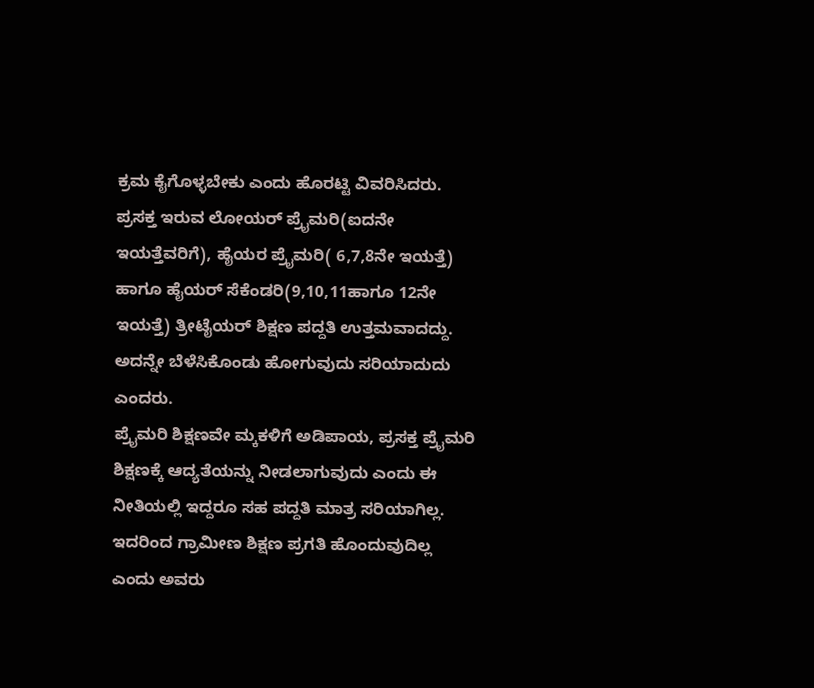ಕ್ರಮ ಕೈಗೊಳ್ಳಬೇಕು ಎಂದು ಹೊರಟ್ಟಿ ವಿವರಿಸಿದರು.
ಪ್ರಸಕ್ತ ಇರುವ ಲೋಯರ್ ಪ್ರೈಮರಿ(ಐದನೇ ಇಯತ್ತೆವರಿಗೆ), ಹೈಯರ ಪ್ರೈಮರಿ( 6,7,8ನೇ ಇಯತ್ತೆ) ಹಾಗೂ ಹೈಯರ್ ಸೆಕೆಂಡರಿ(9,10,11ಹಾಗೂ 12ನೇ ಇಯತ್ತೆ) ತ್ರೀಟೈಯರ್ ಶಿಕ್ಷಣ ಪದ್ದತಿ ಉತ್ತಮವಾದದ್ದು. ಅದನ್ನೇ ಬೆಳೆಸಿಕೊಂಡು ಹೋಗುವುದು ಸರಿಯಾದುದು ಎಂದರು.
ಪ್ರೈಮರಿ ಶಿಕ್ಷಣವೇ ಮ್ಕಕಳಿಗೆ ಅಡಿಪಾಯ, ಪ್ರಸಕ್ತ ಪ್ರೈಮರಿ ಶಿಕ್ಷಣಕ್ಕೆ ಆದ್ಯತೆಯನ್ನು ನೀಡಲಾಗುವುದು ಎಂದು ಈ ನೀತಿಯಲ್ಲಿ ಇದ್ದರೂ ಸಹ ಪದ್ದತಿ ಮಾತ್ರ ಸರಿಯಾಗಿಲ್ಲ. ಇದರಿಂದ ಗ್ರಾಮೀಣ ಶಿಕ್ಷಣ ಪ್ರಗತಿ ಹೊಂದುವುದಿಲ್ಲ ಎಂದು ಅವರು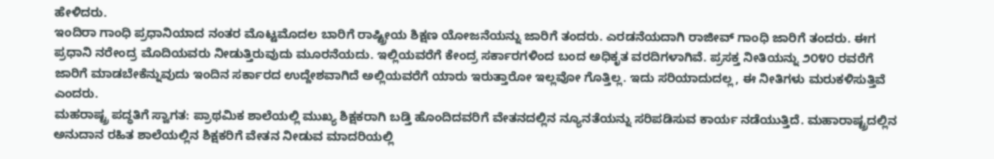ಹೇಳಿದರು.
ಇಂದಿರಾ ಗಾಂಧಿ ಪ್ರಧಾನಿಯಾದ ನಂತರ ಮೊಟ್ಟಮೊದಲ ಬಾರಿಗೆ ರಾಷ್ಟ್ರೀಯ ಶಿಕ್ಷಣ ಯೋಜನೆಯನ್ನು ಜಾರಿಗೆ ತಂದರು. ಎರಡನೆಯದಾಗಿ ರಾಜೀವ್ ಗಾಂಧಿ ಜಾರಿಗೆ ತಂದರು. ಈಗ ಪ್ರಧಾನಿ ನರೇಂದ್ರ ಮೊದಿಯವರು ನೀಡುತ್ತಿರುವುದು ಮೂರನೆಯದು. ಇಲ್ಲಿಯವರೆಗೆ ಕೇಂದ್ರ ಸರ್ಕಾರಗಳಿಂದ ಬಂದ ಅಧಿಕೃತ ವರದಿಗಳಾಗಿವೆ. ಪ್ರಸಕ್ತ ನೀತಿಯನ್ನು ೨೦೪೦ ರವರೆಗೆ ಜಾರಿಗೆ ಮಾಡಬೇಕೆನ್ನುವುದು ಇಂದಿನ ಸರ್ಕಾರದ ಉದ್ದೇಶವಾಗಿದೆ ಅಲ್ಲಿಯವರೆಗೆ ಯಾರು ಇರುತ್ತಾರೋ ಇಲ್ಲವೋ ಗೊತ್ತಿಲ್ಲ. ಇದು ಸರಿಯಾದುದಲ್ಲ, ಈ ನೀತಿಗಳು ಮರುಕಳಿಸುತ್ತಿವೆ ಎಂದರು.
ಮಹರಾಷ್ಟ್ರ ಪದ್ಧತಿಗೆ ಸ್ವಾಗತ: ಪ್ರಾಥಮಿಕ ಶಾಲೆಯಲ್ಲಿ ಮುಖ್ಯ ಶಿಕ್ಷಕರಾಗಿ ಬಡ್ತಿ ಹೊಂದಿದವರಿಗೆ ವೇತನದಲ್ಲಿನ ನ್ಯೂನತೆಯನ್ನು ಸರಿಪಡಿಸುವ ಕಾರ್ಯ ನಡೆಯುತ್ತಿದೆ. ಮಹಾರಾಷ್ಟ್ರದಲ್ಲಿನ ಅನುದಾನ ರಹಿತ ಶಾಲೆಯಲ್ಲಿನ ಶಿಕ್ಷಕರಿಗೆ ವೇತನ ನೀಡುವ ಮಾದರಿಯಲ್ಲಿ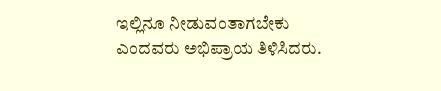ಇಲ್ಲಿನೂ ನೀಡುವಂತಾಗಬೇಕು ಎಂದವರು ಅಭಿಪ್ರಾಯ ತಿಳಿಸಿದರು.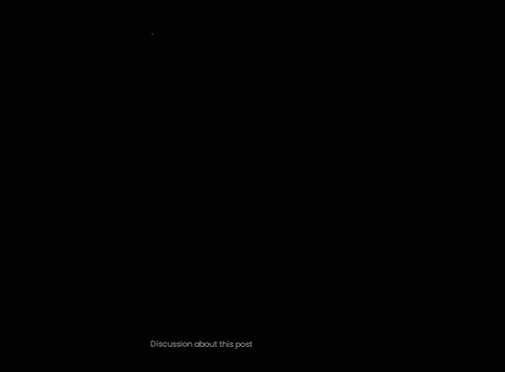.

























Discussion about this post